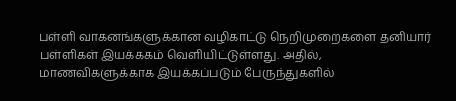பள்ளி வாகனங்களுக்கான வழிகாட்டு நெறிமுறைகளை தனியார் பள்ளிகள் இயக்ககம் வெளியிட்டுள்ளது. அதில், மாணவிகளுக்காக இயக்கப்படும் பேருந்துகளில்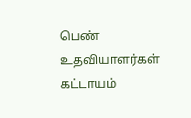பெண் உதவியாளர்கள் கட்டாயம்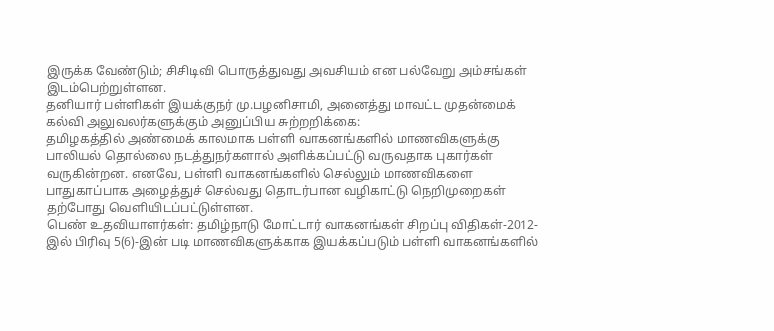இருக்க வேண்டும்; சிசிடிவி பொருத்துவது அவசியம் என பல்வேறு அம்சங்கள் இடம்பெற்றுள்ளன.
தனியார் பள்ளிகள் இயக்குநர் மு.பழனிசாமி, அனைத்து மாவட்ட முதன்மைக் கல்வி அலுவலர்களுக்கும் அனுப்பிய சுற்றறிக்கை:
தமிழகத்தில் அண்மைக் காலமாக பள்ளி வாகனங்களில் மாணவிகளுக்கு பாலியல் தொல்லை நடத்துநர்களால் அளிக்கப்பட்டு வருவதாக புகார்கள் வருகின்றன. எனவே, பள்ளி வாகனங்களில் செல்லும் மாணவிகளை பாதுகாப்பாக அழைத்துச் செல்வது தொடர்பான வழிகாட்டு நெறிமுறைகள் தற்போது வெளியிடப்பட்டுள்ளன.
பெண் உதவியாளர்கள்: தமிழ்நாடு மோட்டார் வாகனங்கள் சிறப்பு விதிகள்-2012-இல் பிரிவு 5(6)-இன் படி மாணவிகளுக்காக இயக்கப்படும் பள்ளி வாகனங்களில்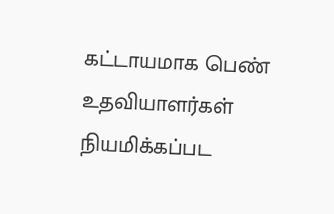கட்டாயமாக பெண் உதவியாளர்கள் நியமிக்கப்பட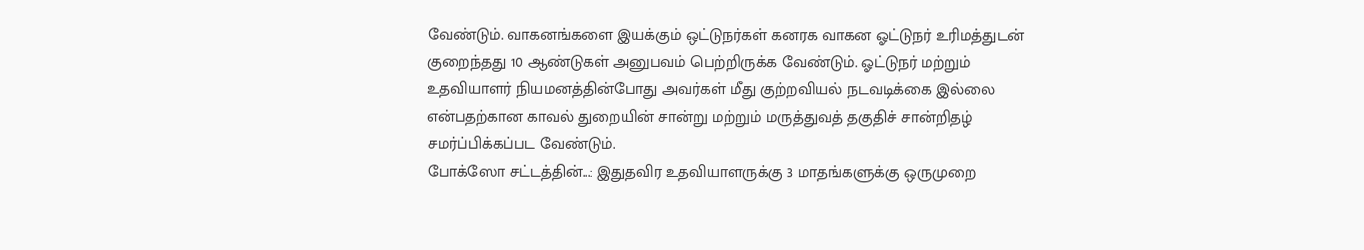வேண்டும். வாகனங்களை இயக்கும் ஒட்டுநர்கள் கனரக வாகன ஓட்டுநர் உரிமத்துடன் குறைந்தது 10 ஆண்டுகள் அனுபவம் பெற்றிருக்க வேண்டும். ஓட்டுநர் மற்றும் உதவியாளர் நியமனத்தின்போது அவர்கள் மீது குற்றவியல் நடவடிக்கை இல்லை என்பதற்கான காவல் துறையின் சான்று மற்றும் மருத்துவத் தகுதிச் சான்றிதழ் சமர்ப்பிக்கப்பட வேண்டும்.
போக்ஸோ சட்டத்தின்...: இதுதவிர உதவியாளருக்கு 3 மாதங்களுக்கு ஒருமுறை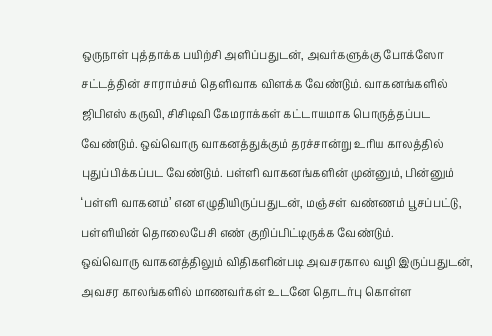ஒருநாள் புத்தாக்க பயிற்சி அளிப்பதுடன், அவர்களுக்கு போக்ஸோ சட்டத்தின் சாராம்சம் தெளிவாக விளக்க வேண்டும். வாகனங்களில் ஜிபிஎஸ் கருவி, சிசிடிவி கேமராக்கள் கட்டாயமாக பொருத்தப்பட வேண்டும். ஒவ்வொரு வாகனத்துக்கும் தரச்சான்று உரிய காலத்தில் புதுப்பிக்கப்பட வேண்டும். பள்ளி வாகனங்களின் முன்னும், பின்னும் ‘பள்ளி வாகனம்’ என எழுதியிருப்பதுடன், மஞ்சள் வண்ணம் பூசப்பட்டு, பள்ளியின் தொலைபேசி எண் குறிப்பிட்டிருக்க வேண்டும்.
ஒவ்வொரு வாகனத்திலும் விதிகளின்படி அவசரகால வழி இருப்பதுடன், அவசர காலங்களில் மாணவர்கள் உடனே தொடர்பு கொள்ள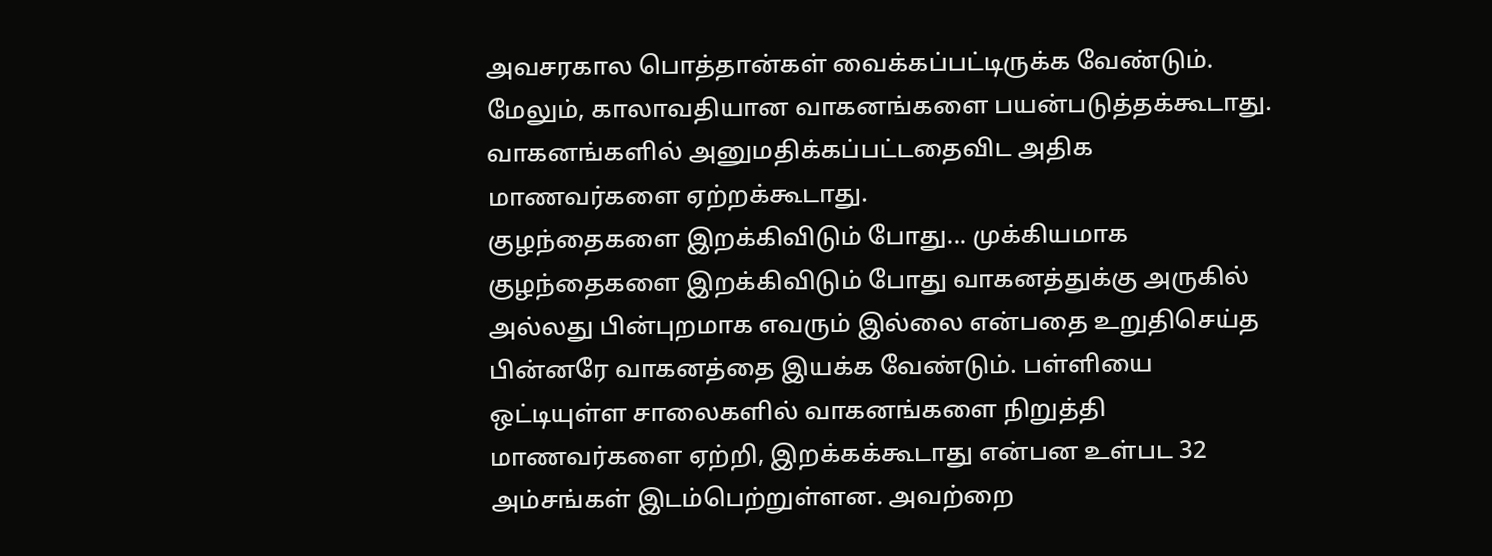அவசரகால பொத்தான்கள் வைக்கப்பட்டிருக்க வேண்டும். மேலும், காலாவதியான வாகனங்களை பயன்படுத்தக்கூடாது. வாகனங்களில் அனுமதிக்கப்பட்டதைவிட அதிக மாணவர்களை ஏற்றக்கூடாது.
குழந்தைகளை இறக்கிவிடும் போது... முக்கியமாக குழந்தைகளை இறக்கிவிடும் போது வாகனத்துக்கு அருகில் அல்லது பின்புறமாக எவரும் இல்லை என்பதை உறுதிசெய்த பின்னரே வாகனத்தை இயக்க வேண்டும். பள்ளியை ஒட்டியுள்ள சாலைகளில் வாகனங்களை நிறுத்தி மாணவர்களை ஏற்றி, இறக்கக்கூடாது என்பன உள்பட 32 அம்சங்கள் இடம்பெற்றுள்ளன. அவற்றை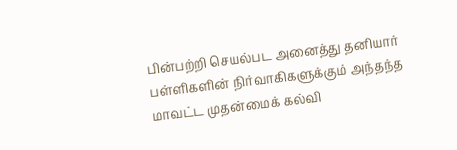பின்பற்றி செயல்பட அனைத்து தனியார் பள்ளிகளின் நிர்வாகிகளுக்கும் அந்தந்த மாவட்ட முதன்மைக் கல்வி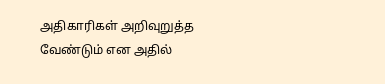அதிகாரிகள் அறிவுறுத்த வேண்டும் என அதில்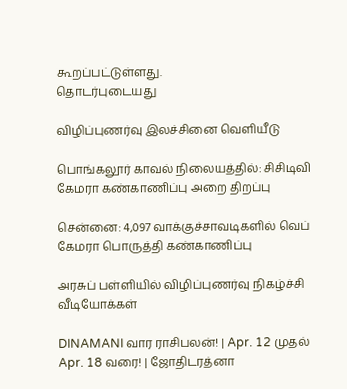கூறப்பட்டுள்ளது.
தொடர்புடையது

விழிப்புணர்வு இலச்சினை வெளியீடு

பொங்கலூர் காவல் நிலையத்தில்: சிசிடிவி கேமரா கண்காணிப்பு அறை திறப்பு

சென்னை: 4,097 வாக்குச்சாவடிகளில் வெப் கேமரா பொருத்தி கண்காணிப்பு

அரசுப் பள்ளியில் விழிப்புணர்வு நிகழ்ச்சி
வீடியோக்கள்

DINAMANI வார ராசிபலன்! | Apr. 12 முதல் Apr. 18 வரை! | ஜோதிடரத்னா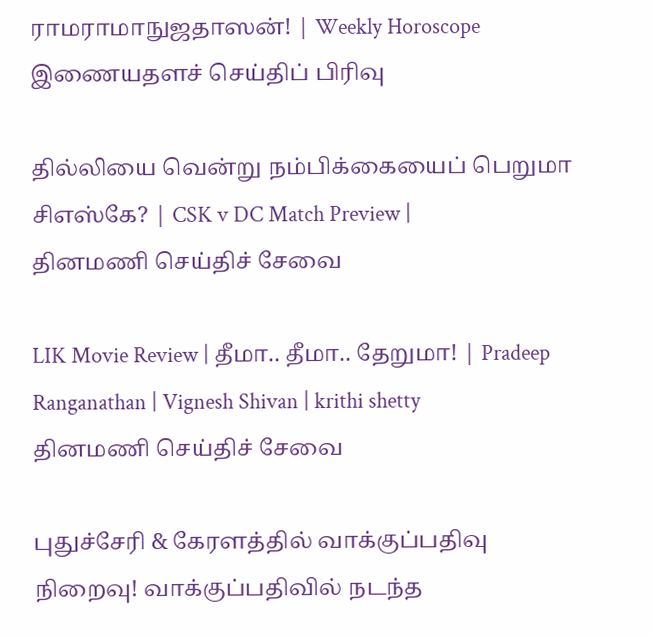ராமராமாநுஜதாஸன்! | Weekly Horoscope
இணையதளச் செய்திப் பிரிவு

தில்லியை வென்று நம்பிக்கையைப் பெறுமா சிஎஸ்கே? | CSK v DC Match Preview |
தினமணி செய்திச் சேவை

LIK Movie Review | தீமா.. தீமா.. தேறுமா! | Pradeep Ranganathan | Vignesh Shivan | krithi shetty
தினமணி செய்திச் சேவை

புதுச்சேரி & கேரளத்தில் வாக்குப்பதிவு நிறைவு! வாக்குப்பதிவில் நடந்த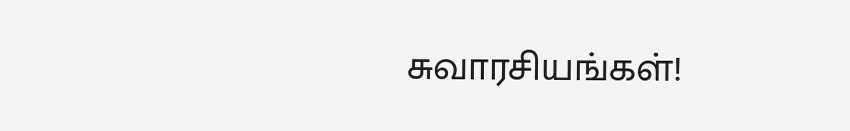சுவாரசியங்கள்!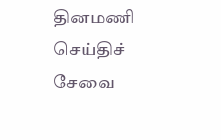தினமணி செய்திச் சேவை